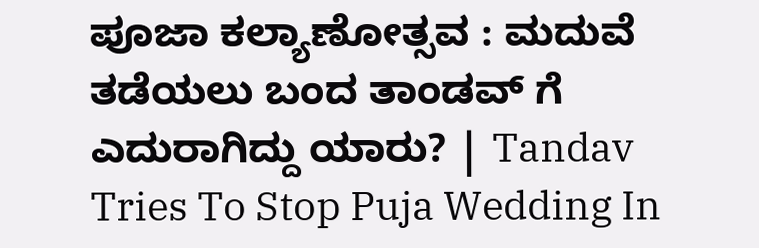ಪೂಜಾ ಕಲ್ಯಾಣೋತ್ಸವ : ಮದುವೆ ತಡೆಯಲು ಬಂದ ತಾಂಡವ್ ಗೆ ಎದುರಾಗಿದ್ದು ಯಾರು? | Tandav Tries To Stop Puja Wedding In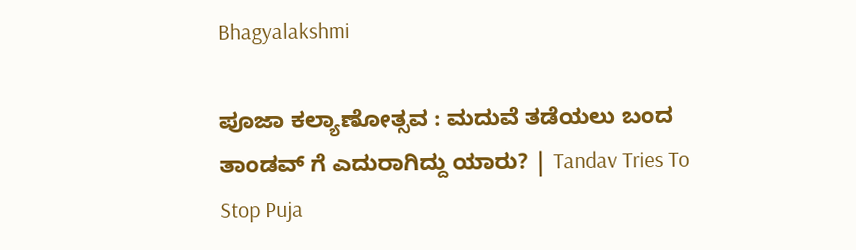Bhagyalakshmi

ಪೂಜಾ ಕಲ್ಯಾಣೋತ್ಸವ : ಮದುವೆ ತಡೆಯಲು ಬಂದ ತಾಂಡವ್ ಗೆ ಎದುರಾಗಿದ್ದು ಯಾರು? | Tandav Tries To Stop Puja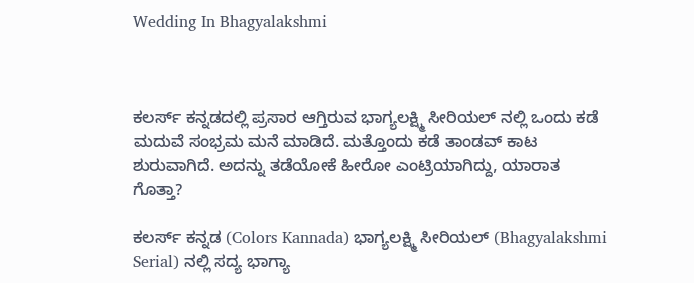Wedding In Bhagyalakshmi



ಕಲರ್ಸ್ ಕನ್ನಡದಲ್ಲಿ ಪ್ರಸಾರ ಆಗ್ತಿರುವ ಭಾಗ್ಯಲಕ್ಷ್ಮಿ ಸೀರಿಯಲ್ ನಲ್ಲಿ ಒಂದು ಕಡೆ ಮದುವೆ ಸಂಭ್ರಮ ಮನೆ ಮಾಡಿದೆ. ಮತ್ತೊಂದು ಕಡೆ ತಾಂಡವ್ ಕಾಟ ಶುರುವಾಗಿದೆ. ಅದನ್ನು ತಡೆಯೋಕೆ ಹೀರೋ ಎಂಟ್ರಿಯಾಗಿದ್ದು, ಯಾರಾತ ಗೊತ್ತಾ?

ಕಲರ್ಸ್ ಕನ್ನಡ (Colors Kannada) ಭಾಗ್ಯಲಕ್ಷ್ಮಿ ಸೀರಿಯಲ್ (Bhagyalakshmi Serial) ನಲ್ಲಿ ಸದ್ಯ ಭಾಗ್ಯಾ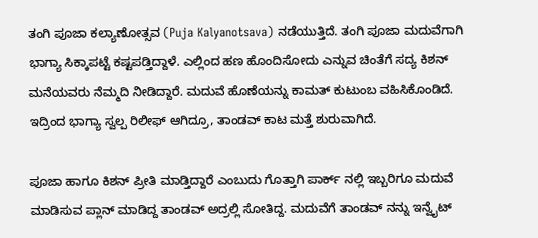ತಂಗಿ ಪೂಜಾ ಕಲ್ಯಾಣೋತ್ಸವ (Puja Kalyanotsava) ನಡೆಯುತ್ತಿದೆ. ತಂಗಿ ಪೂಜಾ ಮದುವೆಗಾಗಿ ಭಾಗ್ಯಾ ಸಿಕ್ಕಾಪಟ್ಟೆ ಕಷ್ಟಪಡ್ತಿದ್ದಾಳೆ. ಎಲ್ಲಿಂದ ಹಣ ಹೊಂದಿಸೋದು ಎನ್ನುವ ಚಿಂತೆಗೆ ಸದ್ಯ ಕಿಶನ್ ಮನೆಯವರು ನೆಮ್ಮದಿ ನೀಡಿದ್ದಾರೆ. ಮದುವೆ ಹೊಣೆಯನ್ನು ಕಾಮತ್ ಕುಟುಂಬ ವಹಿಸಿಕೊಂಡಿದೆ. ಇದ್ರಿಂದ ಭಾಗ್ಯಾ ಸ್ವಲ್ಪ ರಿಲೀಫ್ ಆಗಿದ್ರೂ, ತಾಂಡವ್ ಕಾಟ ಮತ್ತೆ ಶುರುವಾಗಿದೆ.

ಪೂಜಾ ಹಾಗೂ ಕಿಶನ್ ಪ್ರೀತಿ ಮಾಡ್ತಿದ್ದಾರೆ ಎಂಬುದು ಗೊತ್ತಾಗಿ ಪಾರ್ಕ್ ನಲ್ಲಿ ಇಬ್ಬರಿಗೂ ಮದುವೆ ಮಾಡಿಸುವ ಪ್ಲಾನ್ ಮಾಡಿದ್ದ ತಾಂಡವ್ ಅದ್ರಲ್ಲಿ ಸೋತಿದ್ದ. ಮದುವೆಗೆ ತಾಂಡವ್ ನನ್ನು ಇನ್ವೈಟ್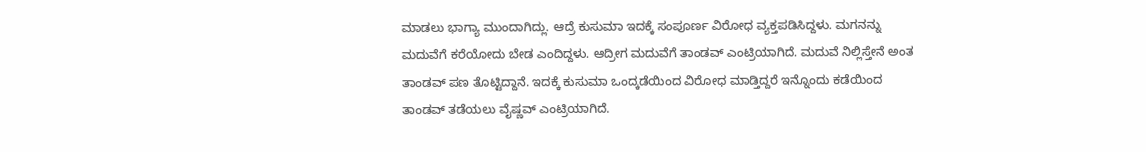ಮಾಡಲು ಭಾಗ್ಯಾ ಮುಂದಾಗಿದ್ಲು. ಆದ್ರೆ ಕುಸುಮಾ ಇದಕ್ಕೆ ಸಂಪೂರ್ಣ ವಿರೋಧ ವ್ಯಕ್ತಪಡಿಸಿದ್ದಳು. ಮಗನನ್ನು ಮದುವೆಗೆ ಕರೆಯೋದು ಬೇಡ ಎಂದಿದ್ದಳು. ಆದ್ರೀಗ ಮದುವೆಗೆ ತಾಂಡವ್ ಎಂಟ್ರಿಯಾಗಿದೆ. ಮದುವೆ ನಿಲ್ಲಿಸ್ತೇನೆ ಅಂತ ತಾಂಡವ್ ಪಣ ತೊಟ್ಟಿದ್ದಾನೆ. ಇದಕ್ಕೆ ಕುಸುಮಾ ಒಂದ್ಕಡೆಯಿಂದ ವಿರೋಧ ಮಾಡ್ತಿದ್ದರೆ ಇನ್ನೊಂದು ಕಡೆಯಿಂದ ತಾಂಡವ್ ತಡೆಯಲು ವೈಷ್ಣವ್ ಎಂಟ್ರಿಯಾಗಿದೆ.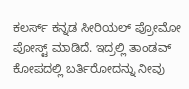ಕಲರ್ಸ್ ಕನ್ನಡ ಸೀರಿಯಲ್ ಪ್ರೋಮೋ ಪೋಸ್ಟ್ ಮಾಡಿದೆ. ಇದ್ರಲ್ಲಿ ತಾಂಡವ್ ಕೋಪದಲ್ಲಿ ಬರ್ತಿರೋದನ್ನು ನೀವು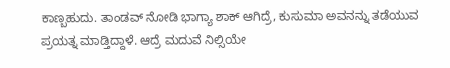ಕಾಣ್ಬಹುದು. ತಾಂಡವ್ ನೋಡಿ ಭಾಗ್ಯಾ ಶಾಕ್ ಆಗಿದ್ರೆ, ಕುಸುಮಾ ಅವನನ್ನು ತಡೆಯುವ ಪ್ರಯತ್ನ ಮಾಡ್ತಿದ್ದಾಳೆ. ಆದ್ರೆ ಮದುವೆ ನಿಲ್ಸಿಯೇ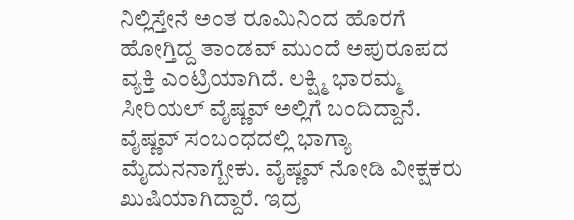ನಿಲ್ಲಿಸ್ತೇನೆ ಅಂತ ರೂಮಿನಿಂದ ಹೊರಗೆ ಹೋಗ್ತಿದ್ದ ತಾಂಡವ್ ಮುಂದೆ ಅಪುರೂಪದ ವ್ಯಕ್ತಿ ಎಂಟ್ರಿಯಾಗಿದೆ. ಲಕ್ಷ್ಮಿ ಭಾರಮ್ಮ ಸೀರಿಯಲ್ ವೈಷ್ಣವ್ ಅಲ್ಲಿಗೆ ಬಂದಿದ್ದಾನೆ. ವೈಷ್ಣವ್ ಸಂಬಂಧದಲ್ಲಿ ಭಾಗ್ಯಾ ಮೈದುನನಾಗ್ಬೇಕು. ವೈಷ್ಣವ್ ನೋಡಿ ವೀಕ್ಷಕರು ಖುಷಿಯಾಗಿದ್ದಾರೆ. ಇದ್ರ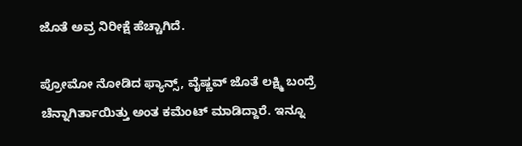ಜೊತೆ ಅವ್ರ ನಿರೀಕ್ಷೆ ಹೆಚ್ಚಾಗಿದೆ.

ಪ್ರೋಮೋ ನೋಡಿದ ಫ್ಯಾನ್ಸ್, ವೈಷ್ಣವ್ ಜೊತೆ ಲಕ್ಷ್ಮಿ ಬಂದ್ರೆ ಚೆನ್ನಾಗಿರ್ತಾಯಿತ್ತು ಅಂತ ಕಮೆಂಟ್ ಮಾಡಿದ್ದಾರೆ. ಇನ್ನೂ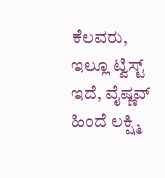ಕೆಲವರು, ಇಲ್ಲೂ ಟ್ವಿಸ್ಟ್ ಇದೆ, ವೈಷ್ಣವ್ ಹಿಂದೆ ಲಕ್ಷ್ಮಿ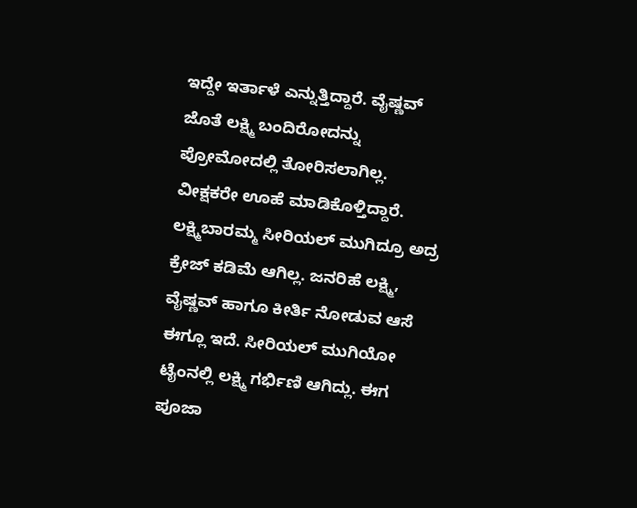ಇದ್ದೇ ಇರ್ತಾಳೆ ಎನ್ನುತ್ತಿದ್ದಾರೆ. ವೈಷ್ಣವ್ ಜೊತೆ ಲಕ್ಷ್ಮಿ ಬಂದಿರೋದನ್ನು ಪ್ರೋಮೋದಲ್ಲಿ ತೋರಿಸಲಾಗಿಲ್ಲ. ವೀಕ್ಷಕರೇ ಊಹೆ ಮಾಡಿಕೊಳ್ತಿದ್ದಾರೆ. ಲಕ್ಷ್ಮಿಬಾರಮ್ಮ ಸೀರಿಯಲ್ ಮುಗಿದ್ರೂ ಅದ್ರ ಕ್ರೇಜ್ ಕಡಿಮೆ ಆಗಿಲ್ಲ. ಜನರಿಹೆ ಲಕ್ಷ್ಮಿ, ವೈಷ್ಣವ್ ಹಾಗೂ ಕೀರ್ತಿ ನೋಡುವ ಆಸೆ ಈಗ್ಲೂ ಇದೆ. ಸೀರಿಯಲ್ ಮುಗಿಯೋ ಟೈಂನಲ್ಲಿ ಲಕ್ಷ್ಮಿ ಗರ್ಭಿಣಿ ಆಗಿದ್ಲು. ಈಗ ಪೂಜಾ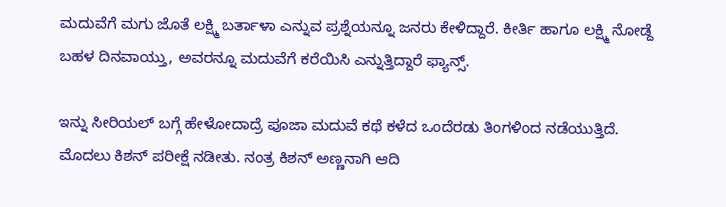ಮದುವೆಗೆ ಮಗು ಜೊತೆ ಲಕ್ಷ್ಮಿ ಬರ್ತಾಳಾ ಎನ್ನುವ ಪ್ರಶ್ನೆಯನ್ನೂ ಜನರು ಕೇಳಿದ್ದಾರೆ. ಕೀರ್ತಿ ಹಾಗೂ ಲಕ್ಷ್ಮಿ ನೋಡ್ದೆ ಬಹಳ ದಿನವಾಯ್ತು, ಅವರನ್ನೂ ಮದುವೆಗೆ ಕರೆಯಿಸಿ ಎನ್ನುತ್ತಿದ್ದಾರೆ ಫ್ಯಾನ್ಸ್.

ಇನ್ನು ಸೀರಿಯಲ್ ಬಗ್ಗೆ ಹೇಳೋದಾದ್ರೆ ಪೂಜಾ ಮದುವೆ ಕಥೆ ಕಳೆದ ಒಂದೆರಡು ತಿಂಗಳಿಂದ ನಡೆಯುತ್ತಿದೆ. ಮೊದಲು ಕಿಶನ್ ಪರೀಕ್ಷೆ ನಡೀತು. ನಂತ್ರ ಕಿಶನ್ ಅಣ್ಣನಾಗಿ ಆದಿ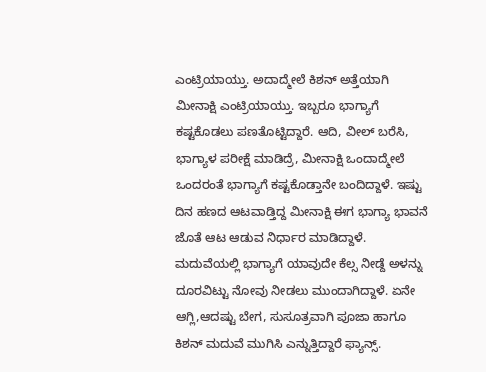ಎಂಟ್ರಿಯಾಯ್ತು. ಅದಾದ್ಮೇಲೆ ಕಿಶನ್ ಅತ್ತೆಯಾಗಿ ಮೀನಾಕ್ಷಿ ಎಂಟ್ರಿಯಾಯ್ತು. ಇಬ್ಬರೂ ಭಾಗ್ಯಾಗೆ ಕಷ್ಟಕೊಡಲು ಪಣತೊಟ್ಟಿದ್ದಾರೆ. ಆದಿ, ವೀಲ್ ಬರೆಸಿ, ಭಾಗ್ಯಾಳ ಪರೀಕ್ಷೆ ಮಾಡಿದ್ರೆ, ಮೀನಾಕ್ಷಿ ಒಂದಾದ್ಮೇಲೆ ಒಂದರಂತೆ ಭಾಗ್ಯಾಗೆ ಕಷ್ಟಕೊಡ್ತಾನೇ ಬಂದಿದ್ದಾಳೆ. ಇಷ್ಟು ದಿನ ಹಣದ ಆಟವಾಡ್ತಿದ್ದ ಮೀನಾಕ್ಷಿ ಈಗ ಭಾಗ್ಯಾ ಭಾವನೆ ಜೊತೆ ಆಟ ಆಡುವ ನಿರ್ಧಾರ ಮಾಡಿದ್ದಾಳೆ. ಮದುವೆಯಲ್ಲಿ ಭಾಗ್ಯಾಗೆ ಯಾವುದೇ ಕೆಲ್ಸ ನೀಡ್ದೆ ಅಳನ್ನು ದೂರವಿಟ್ಟು ನೋವು ನೀಡಲು ಮುಂದಾಗಿದ್ದಾಳೆ. ಏನೇ ಆಗ್ಲಿ,ಆದಷ್ಟು ಬೇಗ, ಸುಸೂತ್ರವಾಗಿ ಪೂಜಾ ಹಾಗೂ ಕಿಶನ್ ಮದುವೆ ಮುಗಿಸಿ ಎನ್ನುತ್ತಿದ್ದಾರೆ ಫ್ಯಾನ್ಸ್.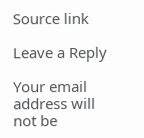Source link

Leave a Reply

Your email address will not be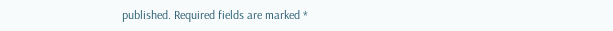published. Required fields are marked *